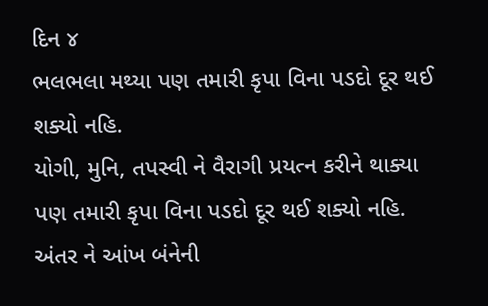દિન ૪
ભલભલા મથ્યા પણ તમારી કૃપા વિના પડદો દૂર થઈ શક્યો નહિ.
યોગી, મુનિ, તપસ્વી ને વૈરાગી પ્રયત્ન કરીને થાક્યા પણ તમારી કૃપા વિના પડદો દૂર થઈ શક્યો નહિ.
અંતર ને આંખ બંનેની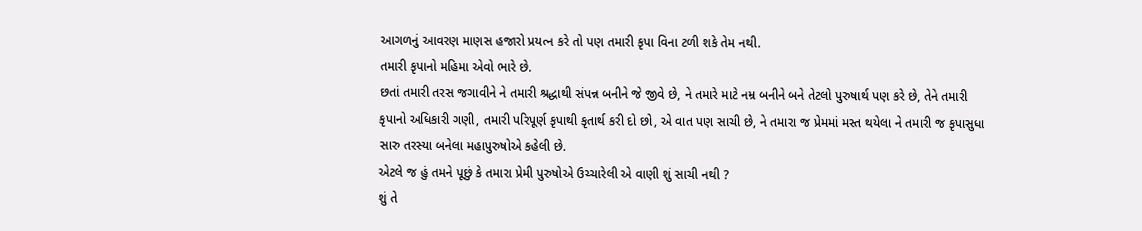આગળનું આવરણ માણસ હજારો પ્રયત્ન કરે તો પણ તમારી કૃપા વિના ટળી શકે તેમ નથી.
તમારી કૃપાનો મહિમા એવો ભારે છે.
છતાં તમારી તરસ જગાવીને ને તમારી શ્રદ્ધાથી સંપન્ન બનીને જે જીવે છે, ને તમારે માટે નમ્ર બનીને બને તેટલો પુરુષાર્થ પણ કરે છે, તેને તમારી કૃપાનો અધિકારી ગણી, તમારી પરિપૂર્ણ કૃપાથી કૃતાર્થ કરી દો છો, એ વાત પણ સાચી છે, ને તમારા જ પ્રેમમાં મસ્ત થયેલા ને તમારી જ કૃપાસુધા સારુ તરસ્યા બનેલા મહાપુરુષોએ કહેલી છે.
એટલે જ હું તમને પૂછું કે તમારા પ્રેમી પુરુષોએ ઉચ્ચારેલી એ વાણી શું સાચી નથી ?
શું તે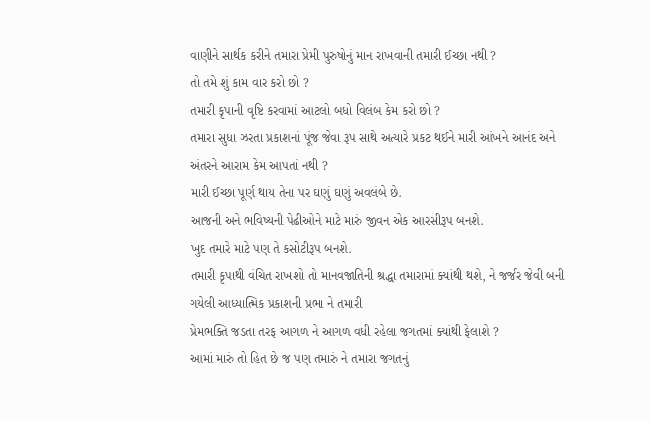વાણીને સાર્થક કરીને તમારા પ્રેમી પુરુષોનું માન રાખવાની તમારી ઈચ્છા નથી ?
તો તમે શું કામ વાર કરો છો ?
તમારી કૃપાની વૃષ્ટિ કરવામાં આટલો બધો વિલંબ કેમ કરો છો ?
તમારા સુધા ઝરતા પ્રકાશનાં પૂંજ જેવા રૂપ સાથે અત્યારે પ્રકટ થઈને મારી આંખને આનંદ અને અંતરને આરામ કેમ આપતાં નથી ?
મારી ઈચ્છા પૂર્ણ થાય તેના પર ઘણું ઘણું અવલંબે છે.
આજની અને ભવિષ્યની પેઢીઓને માટે મારું જીવન એક આરસીરૂપ બનશે.
ખુદ તમારે માટે પણ તે કસોટીરૂપ બનશે.
તમારી કૃપાથી વંચિત રાખશો તો માનવજાતિની શ્રદ્ધા તમારામાં ક્યાંથી થશે, ને જર્જર જેવી બની ગયેલી આધ્યાત્મિક પ્રકાશની પ્રભા ને તમારી
પ્રેમભક્તિ જડતા તરફ આગળ ને આગળ વધી રહેલા જગતમાં ક્યાંથી ફેલાશે ?
આમાં મારું તો હિત છે જ પણ તમારું ને તમારા જગતનું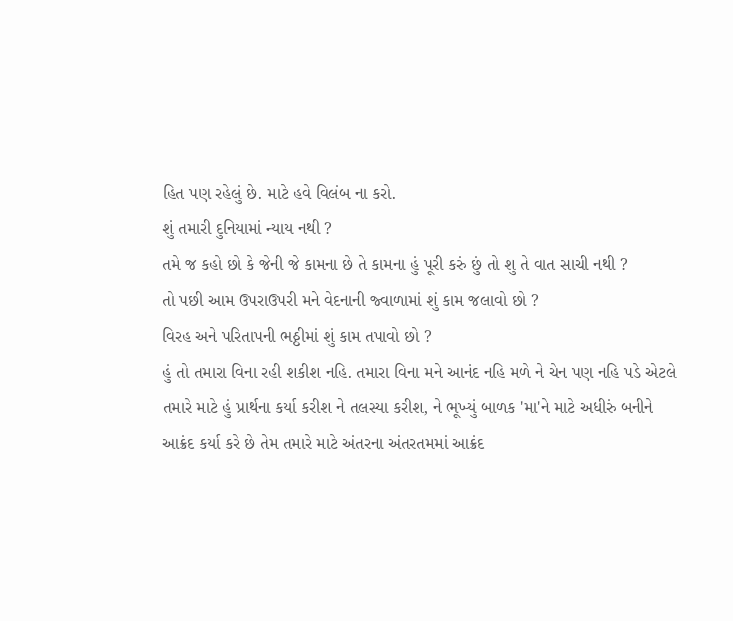હિત પણ રહેલું છે. માટે હવે વિલંબ ના કરો.
શું તમારી દુનિયામાં ન્યાય નથી ?
તમે જ કહો છો કે જેની જે કામના છે તે કામના હું પૂરી કરું છું તો શુ તે વાત સાચી નથી ?
તો પછી આમ ઉપરાઉપરી મને વેદનાની જ્વાળામાં શું કામ જલાવો છો ?
વિરહ અને પરિતાપની ભઠ્ઠીમાં શું કામ તપાવો છો ?
હું તો તમારા વિના રહી શકીશ નહિ. તમારા વિના મને આનંદ નહિ મળે ને ચેન પણ નહિ પડે એટલે તમારે માટે હું પ્રાર્થના કર્યા કરીશ ને તલસ્યા કરીશ, ને ભૂખ્યું બાળક 'મા'ને માટે અધીરું બનીને આક્રંદ કર્યા કરે છે તેમ તમારે માટે અંતરના અંતરતમમાં આક્રંદ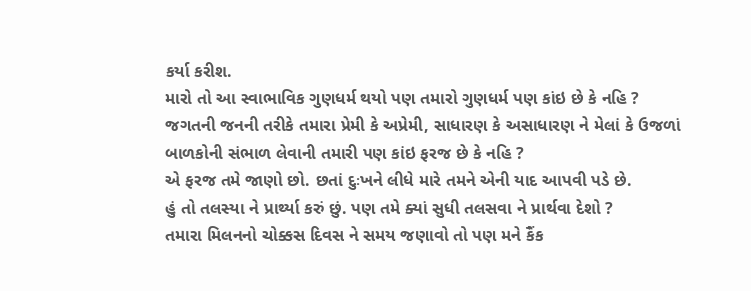કર્યા કરીશ.
મારો તો આ સ્વાભાવિક ગુણધર્મ થયો પણ તમારો ગુણધર્મ પણ કાંઇ છે કે નહિ ?
જગતની જનની તરીકે તમારા પ્રેમી કે અપ્રેમી, સાધારણ કે અસાધારણ ને મેલાં કે ઉજળાં બાળકોની સંભાળ લેવાની તમારી પણ કાંઇ ફરજ છે કે નહિ ?
એ ફરજ તમે જાણો છો. છતાં દુઃખને લીધે મારે તમને એની યાદ આપવી પડે છે.
હું તો તલસ્યા ને પ્રાર્થ્યા કરું છું. પણ તમે ક્યાં સુધી તલસવા ને પ્રાર્થવા દેશો ?
તમારા મિલનનો ચોક્કસ દિવસ ને સમય જણાવો તો પણ મને કૈંક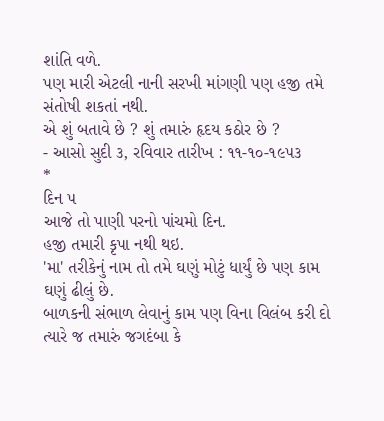શાંતિ વળે.
પણ મારી એટલી નાની સરખી માંગણી પણ હજી તમે સંતોષી શકતાં નથી.
એ શું બતાવે છે ? શું તમારું હૃદય કઠોર છે ?
- આસો સુદી ૩, રવિવાર તારીખ : ૧૧-૧૦-૧૯૫૩
*
દિન ૫
આજે તો પાણી પરનો પાંચમો દિન.
હજી તમારી કૃપા નથી થઇ.
'મા' તરીકેનું નામ તો તમે ઘણું મોટું ધાર્યું છે પણ કામ ઘણું ઢીલું છે.
બાળકની સંભાળ લેવાનું કામ પણ વિના વિલંબ કરી દો ત્યારે જ તમારું જગદંબા કે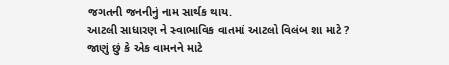જગતની જનનીનું નામ સાર્થક થાય.
આટલી સાધારણ ને સ્વાભાવિક વાતમાં આટલો વિલંબ શા માટે ?
જાણું છું કે એક વામનને માટે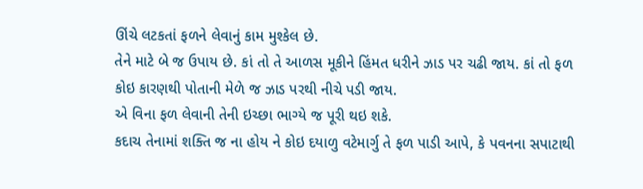ઊંચે લટકતાં ફળને લેવાનું કામ મુશ્કેલ છે.
તેને માટે બે જ ઉપાય છે. કાં તો તે આળસ મૂકીને હિંમત ધરીને ઝાડ પર ચઢી જાય. કાં તો ફળ કોઇ કારણથી પોતાની મેળે જ ઝાડ પરથી નીચે પડી જાય.
એ વિના ફળ લેવાની તેની ઇચ્છા ભાગ્યે જ પૂરી થઇ શકે.
કદાચ તેનામાં શક્તિ જ ના હોય ને કોઇ દયાળુ વટેમાર્ગુ તે ફળ પાડી આપે, કે પવનના સપાટાથી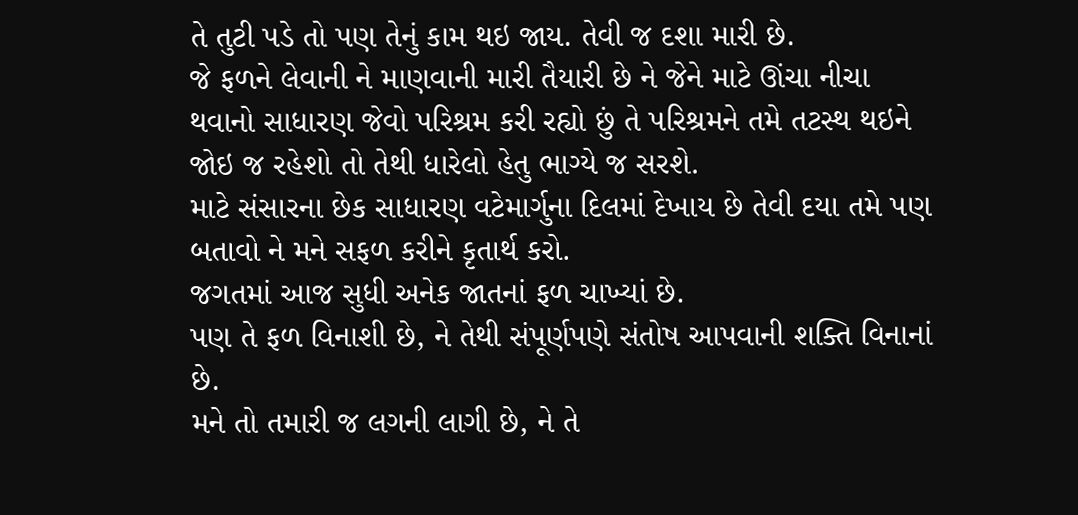તે તુટી પડે તો પણ તેનું કામ થઇ જાય. તેવી જ દશા મારી છે.
જે ફળને લેવાની ને માણવાની મારી તૈયારી છે ને જેને માટે ઊંચા નીચા થવાનો સાધારણ જેવો પરિશ્રમ કરી રહ્યો છું તે પરિશ્રમને તમે તટસ્થ થઇને જોઇ જ રહેશો તો તેથી ધારેલો હેતુ ભાગ્યે જ સરશે.
માટે સંસારના છેક સાધારણ વટેમાર્ગુના દિલમાં દેખાય છે તેવી દયા તમે પણ બતાવો ને મને સફળ કરીને કૃતાર્થ કરો.
જગતમાં આજ સુધી અનેક જાતનાં ફળ ચાખ્યાં છે.
પણ તે ફળ વિનાશી છે, ને તેથી સંપૂર્ણપણે સંતોષ આપવાની શક્તિ વિનાનાં છે.
મને તો તમારી જ લગની લાગી છે, ને તે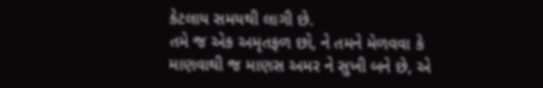કેટલાય સમયથી લાગી છે.
તમે જ એક અમૃતફળ છો, ને તમને મેળવવા કે માણવાથી જ માણસ અમર ને સુખી બને છે, એ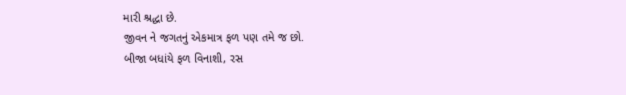મારી શ્રદ્ધા છે.
જીવન ને જગતનું એકમાત્ર ફળ પણ તમે જ છો.
બીજા બધાંયે ફળ વિનાશી, રસ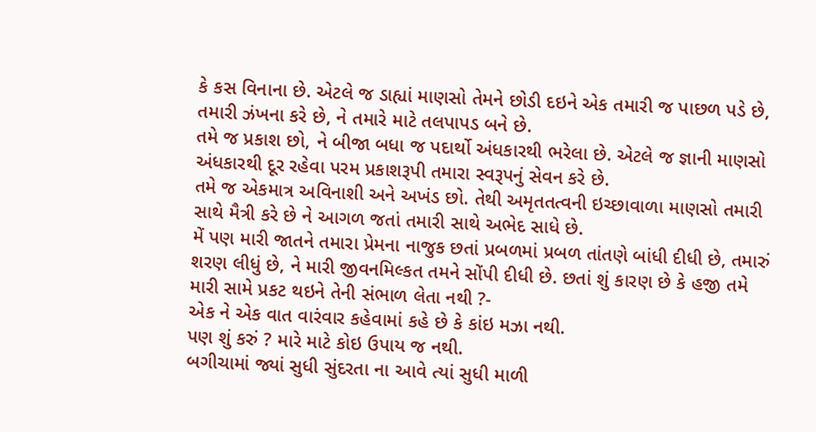કે કસ વિનાના છે. એટલે જ ડાહ્યાં માણસો તેમને છોડી દઇને એક તમારી જ પાછળ પડે છે, તમારી ઝંખના કરે છે, ને તમારે માટે તલપાપડ બને છે.
તમે જ પ્રકાશ છો, ને બીજા બધા જ પદાર્થો અંધકારથી ભરેલા છે. એટલે જ જ્ઞાની માણસો અંધકારથી દૂર રહેવા પરમ પ્રકાશરૂપી તમારા સ્વરૂપનું સેવન કરે છે.
તમે જ એકમાત્ર અવિનાશી અને અખંડ છો. તેથી અમૃતતત્વની ઇચ્છાવાળા માણસો તમારી સાથે મૈત્રી કરે છે ને આગળ જતાં તમારી સાથે અભેદ સાધે છે.
મેં પણ મારી જાતને તમારા પ્રેમના નાજુક છતાં પ્રબળમાં પ્રબળ તાંતણે બાંધી દીધી છે, તમારું શરણ લીધું છે, ને મારી જીવનમિલ્કત તમને સોંપી દીધી છે. છતાં શું કારણ છે કે હજી તમે મારી સામે પ્રકટ થઇને તેની સંભાળ લેતા નથી ?-
એક ને એક વાત વારંવાર કહેવામાં કહે છે કે કાંઇ મઝા નથી.
પણ શું કરું ? મારે માટે કોઇ ઉપાય જ નથી.
બગીચામાં જ્યાં સુધી સુંદરતા ના આવે ત્યાં સુધી માળી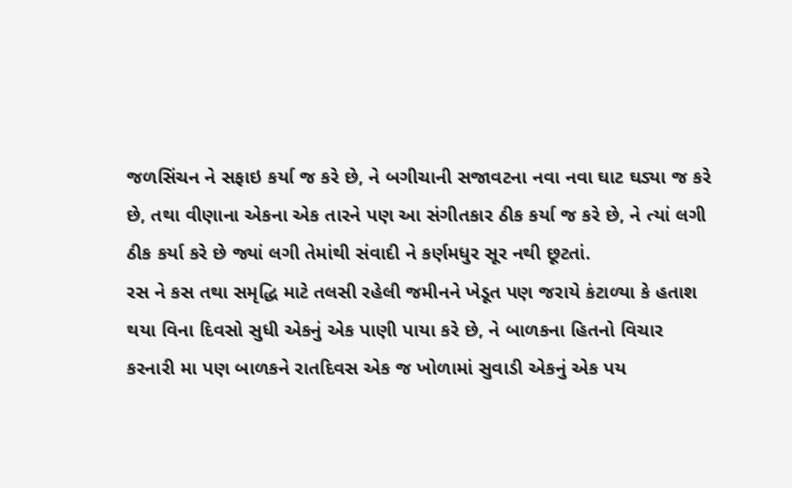જળસિંચન ને સફાઇ કર્યા જ કરે છે, ને બગીચાની સજાવટના નવા નવા ઘાટ ઘડ્યા જ કરે છે, તથા વીણાના એકના એક તારને પણ આ સંગીતકાર ઠીક કર્યા જ કરે છે, ને ત્યાં લગી ઠીક કર્યા કરે છે જ્યાં લગી તેમાંથી સંવાદી ને કર્ણમધુર સૂર નથી છૂટતાં.
રસ ને કસ તથા સમૃદ્ધિ માટે તલસી રહેલી જમીનને ખેડૂત પણ જરાયે કંટાળ્યા કે હતાશ થયા વિના દિવસો સુધી એકનું એક પાણી પાયા કરે છે, ને બાળકના હિતનો વિચાર કરનારી મા પણ બાળકને રાતદિવસ એક જ ખોળામાં સુવાડી એકનું એક પય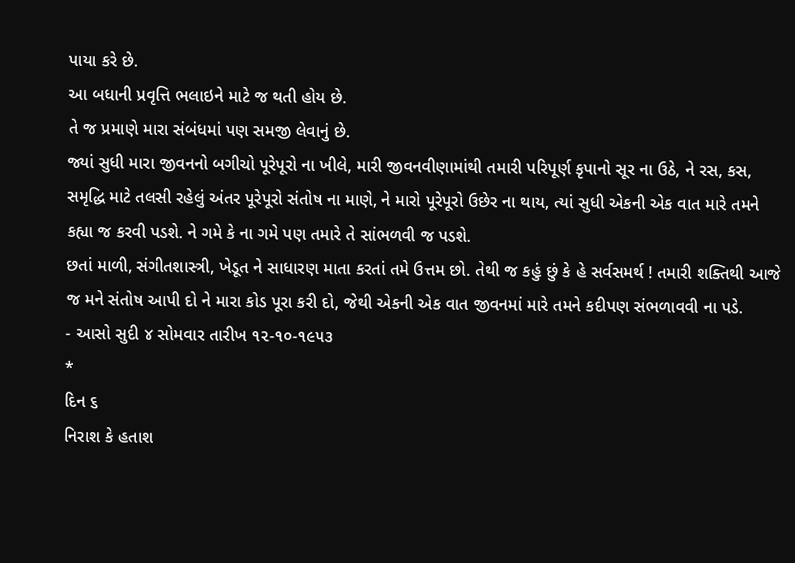પાયા કરે છે.
આ બધાની પ્રવૃત્તિ ભલાઇને માટે જ થતી હોય છે.
તે જ પ્રમાણે મારા સંબંધમાં પણ સમજી લેવાનું છે.
જ્યાં સુધી મારા જીવનનો બગીચો પૂરેપૂરો ના ખીલે, મારી જીવનવીણામાંથી તમારી પરિપૂર્ણ કૃપાનો સૂર ના ઉઠે, ને રસ, કસ, સમૃદ્ધિ માટે તલસી રહેલું અંતર પૂરેપૂરો સંતોષ ના માણે, ને મારો પૂરેપૂરો ઉછેર ના થાય, ત્યાં સુધી એકની એક વાત મારે તમને કહ્યા જ કરવી પડશે. ને ગમે કે ના ગમે પણ તમારે તે સાંભળવી જ પડશે.
છતાં માળી, સંગીતશાસ્ત્રી, ખેડૂત ને સાધારણ માતા કરતાં તમે ઉત્તમ છો. તેથી જ કહું છું કે હે સર્વસમર્થ ! તમારી શક્તિથી આજે જ મને સંતોષ આપી દો ને મારા કોડ પૂરા કરી દો, જેથી એકની એક વાત જીવનમાં મારે તમને કદીપણ સંભળાવવી ના પડે.
- આસો સુદી ૪ સોમવાર તારીખ ૧૨-૧૦-૧૯૫૩
*
દિન ૬
નિરાશ કે હતાશ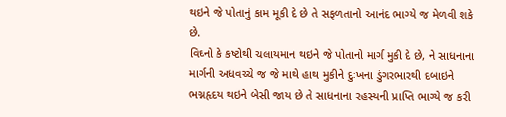થઇને જે પોતાનું કામ મૂકી દે છે તે સફળતાનો આનંદ ભાગ્યે જ મેળવી શકે છે.
વિઘ્નો કે કષ્ટોથી ચલાયમાન થઇને જે પોતાનો માર્ગ મુકી દે છે, ને સાધનાના માર્ગની અધવચ્ચે જ જે માથે હાથ મુકીને દુઃખના ડુંગરભારથી દબાઇને ભગ્નહૃદય થઇને બેસી જાય છે તે સાધનાના રહસ્યની પ્રાપ્તિ ભાગ્યે જ કરી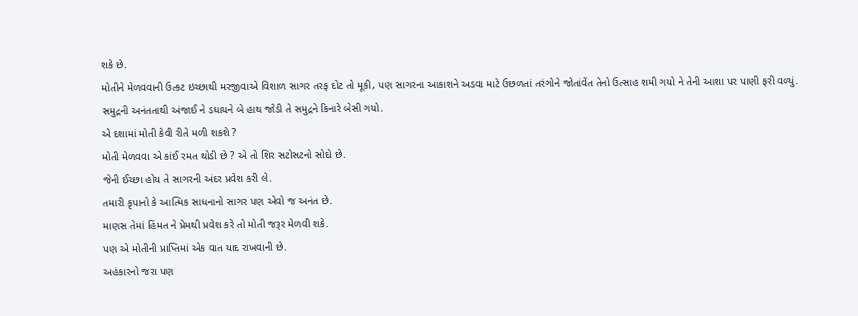શકે છે.
મોતીને મેળવવાની ઉત્કટ ઇચ્છાથી મરજીવાએ વિશાળ સાગર તરફ દોટ તો મૂકી, પણ સાગરના આકાશને અડવા માટે ઉછળતાં તરંગોને જોતાંવેંત તેનો ઉત્સાહ શમી ગયો ને તેની આશા પર પાણી ફરી વળ્યું.
સમુદ્રની અનંતતાથી અંજાઈ ને ડઘાયને બે હાથ જોડી તે સમુદ્રને કિનારે બેસી ગયો.
એ દશામાં મોતી કેવી રીતે મળી શકશે ?
મોતી મેળવવા એ કાંઈ રમત થોડી છે ? એ તો શિર સટોસટનો સોદો છે.
જેની ઈચ્છા હોય તે સાગરની અંદર પ્રવેશ કરી લે.
તમારી કૃપાનો કે આત્મિક સાધનાનો સાગર પણ એવો જ અનંત છે.
માણસ તેમાં હિંમત ને પ્રેમથી પ્રવેશ કરે તો મોતી જરૂર મેળવી શકે.
પણ એ મોતીની પ્રાપ્તિમાં એક વાત યાદ રાખવાની છે.
અહંકારનો જરા પણ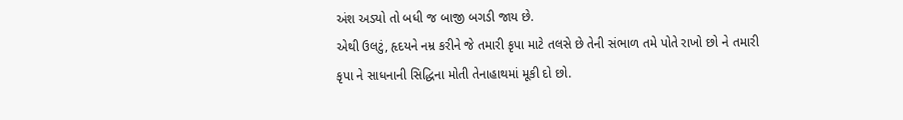અંશ અડ્યો તો બધી જ બાજી બગડી જાય છે.
એથી ઉલટું, હૃદયને નમ્ર કરીને જે તમારી કૃપા માટે તલસે છે તેની સંભાળ તમે પોતે રાખો છો ને તમારી કૃપા ને સાધનાની સિદ્ધિના મોતી તેનાહાથમાં મૂકી દો છો.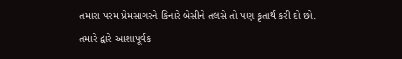તમારા પરમ પ્રેમસાગરને કિનારે બેસીને તલસે તો પણ કૃતાર્થ કરી દો છો.
તમારે દ્વારે આશાપૂર્વક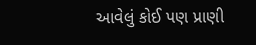આવેલું કોઈ પણ પ્રાણી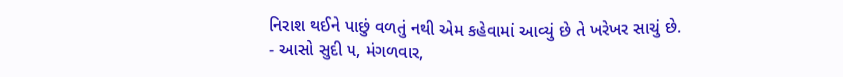નિરાશ થઈને પાછું વળતું નથી એમ કહેવામાં આવ્યું છે તે ખરેખર સાચું છે.
- આસો સુદી ૫, મંગળવાર,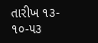તારીખ ૧૩- ૧૦-૫૩